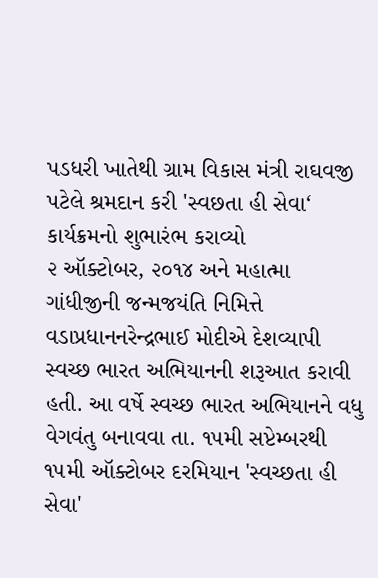પડધરી ખાતેથી ગ્રામ વિકાસ મંત્રી રાઘવજી પટેલે શ્રમદાન કરી 'સ્વછતા હી સેવા‘ કાર્યક્રમનો શુભારંભ કરાવ્યો
૨ ઑક્ટોબર, ૨૦૧૪ અને મહાત્મા ગાંધીજીની જન્મજયંતિ નિમિત્તે વડાપ્રધાનનરેન્દ્રભાઈ મોદીએ દેશવ્યાપી સ્વચ્છ ભારત અભિયાનની શરૂઆત કરાવી હતી. આ વર્ષે સ્વચ્છ ભારત અભિયાનને વધુ વેગવંતુ બનાવવા તા. ૧૫મી સપ્ટેમ્બરથી ૧૫મી ઑક્ટોબર દરમિયાન 'સ્વચ્છતા હી સેવા'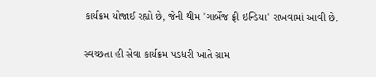કાર્યક્રમ યોજાઈ રહ્યો છે, જેની થીમ 'ગાર્બેજ ફ્રી ઇન્ડિયા' રાખવામાં આવી છે.

સ્વચ્છતા હી સેવા કાર્યક્રમ પડધરી ખાતે ગ્રામ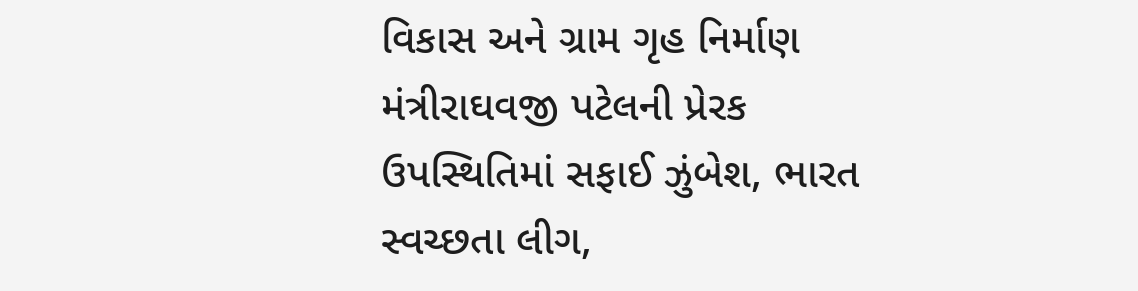વિકાસ અને ગ્રામ ગૃહ નિર્માણ મંત્રીરાઘવજી પટેલની પ્રેરક ઉપસ્થિતિમાં સફાઈ ઝુંબેશ, ભારત સ્વચ્છતા લીગ,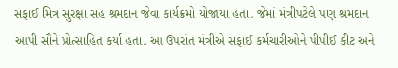સફાઈ મિત્ર સુરક્ષા સહ શ્રમદાન જેવા કાર્યક્રમો યોજાયા હતા. જેમાં મંત્રીપટેલે પણ શ્રમદાન આપી સૌને પ્રોત્સાહિત કર્યા હતા. આ ઉપરાંત મંત્રીએ સફાઈ કર્મચારીઓને પીપીઈ કીટ અને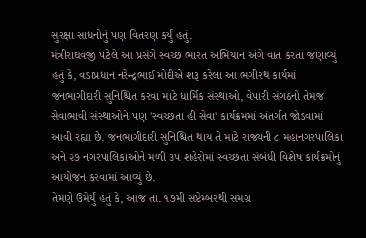સુરક્ષા સાધનોનું પણ વિતરણ કર્યું હતું.
મંત્રીરાઘવજી પટેલે આ પ્રસંગે સ્વચ્છ ભારત અભિયાન અંગે વાત કરતા જણાવ્યું હતું કે, વડાપ્રધાન નરેન્દ્રભાઈ મોદીએ શરૂ કરેલા આ ભગીરથ કાર્યમાં જનભાગીદારી સુનિશ્ચિત કરવા માટે ધાર્મિક સંસ્થાઓ, વેપારી સંગઠનો તેમજ સેવાભાવી સંસ્થાઓને પણ 'સ્વચ્છતા હી સેવા' કાર્યક્રમમાં અંતર્ગત જોડવામાં આવી રહ્યા છે. જનભાગીદારી સુનિશ્ચિત થાય તે માટે રાજ્યની ૮ મહાનગરપાલિકા અને ૨૭ નગરપાલિકાઓને મળી ૩૫ શહેરોમાં સ્વચ્છતા સંબંધી વિશેષ કાર્યક્રમોનું આયોજન કરવામાં આવ્યું છે.
તેમણે ઉમેર્યું હતું કે, આજ તા. ૧૭મી સપ્ટેમ્બરથી સમગ્ર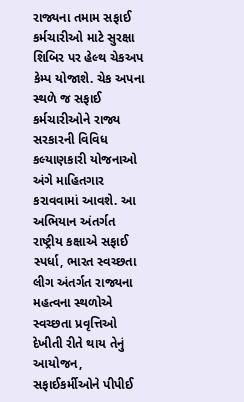રાજ્યના તમામ સફાઈ કર્મચારીઓ માટે સુરક્ષા શિબિર પર હેલ્થ ચેકઅપ કેમ્પ યોજાશે. ચેક અપના સ્થળે જ સફાઈ કર્મચારીઓને રાજ્ય સરકારની વિવિધ કલ્યાણકારી યોજનાઓ અંગે માહિતગાર કરાવવામાં આવશે. આ અભિયાન અંતર્ગત રાષ્ટ્રીય કક્ષાએ સફાઈ સ્પર્ધા, ભારત સ્વચ્છતા લીગ અંતર્ગત રાજ્યના મહત્વના સ્થળોએ સ્વચ્છતા પ્રવૃત્તિઓ દેખીતી રીતે થાય તેનું આયોજન, સફાઈકર્મીઓને પીપીઈ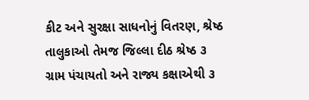કીટ અને સુરક્ષા સાધનોનું વિતરણ, શ્રેષ્ઠ તાલુકાઓ તેમજ જિલ્લા દીઠ શ્રેષ્ઠ ૩ ગ્રામ પંચાયતો અને રાજ્ય કક્ષાએથી ૩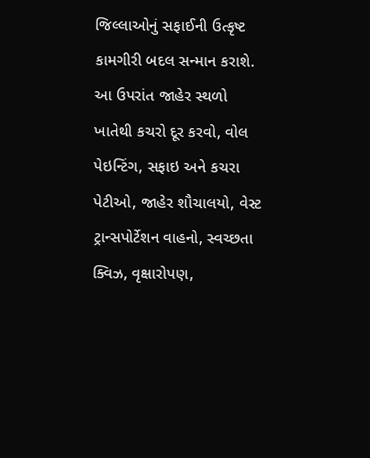જિલ્લાઓનું સફાઈની ઉત્કૃષ્ટ કામગીરી બદલ સન્માન કરાશે.
આ ઉપરાંત જાહેર સ્થળો ખાતેથી કચરો દૂર કરવો, વોલ પેઇન્ટિંગ, સફાઇ અને કચરા પેટીઓ, જાહેર શૌચાલયો, વેસ્ટ ટ્રાન્સપોર્ટેશન વાહનો, સ્વચ્છતા ક્વિઝ, વૃક્ષારોપણ,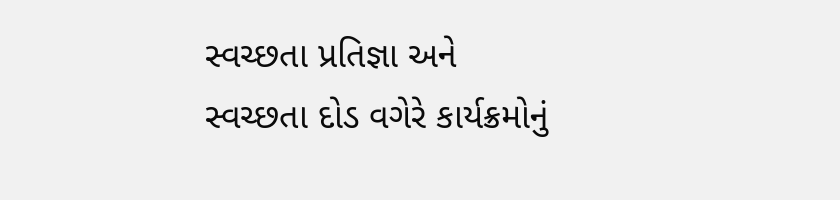સ્વચ્છતા પ્રતિજ્ઞા અને સ્વચ્છતા દોડ વગેરે કાર્યક્રમોનું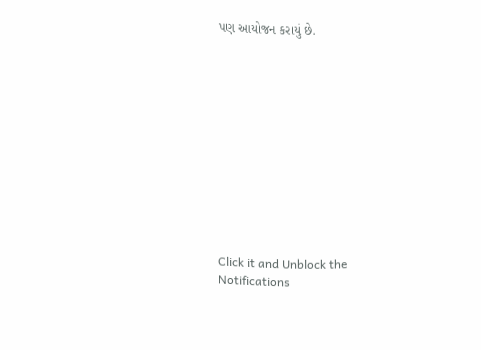પણ આયોજન કરાયું છે.












Click it and Unblock the Notifications